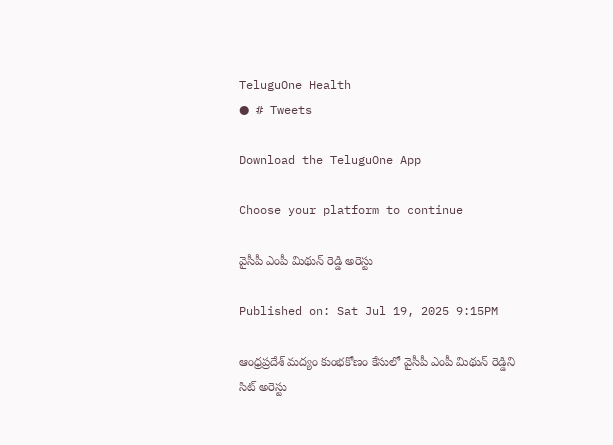TeluguOne Health
● # Tweets

Download the TeluguOne App

Choose your platform to continue

వైసీపీ ఎంపీ మిథున్ రెడ్డి అరెస్టు

Published on: Sat Jul 19, 2025 9:15PM

ఆంధ్రప్రదేశ్ మద్యం కుంభకోణం కేసులో వైసీపీ ఎంపీ మిథున్ రెడ్డిని సిట్ అరెస్టు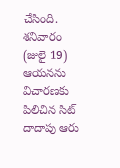చేసింది. శనివారం (జులై 19) ఆయనను విచారణకు పిలిచిన సిట్ దాదాపు ఆరు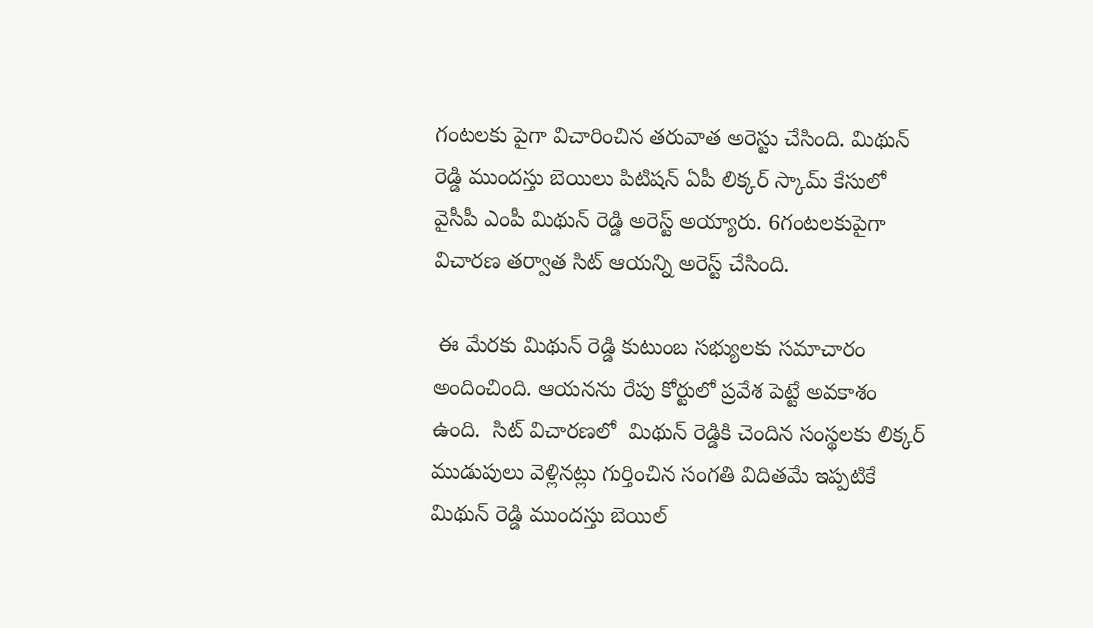గంటలకు పైగా విచారించిన తరువాత అరెస్టు చేసింది. మిథున్ రెడ్డి ముందస్తు బెయిలు పిటిషన్ ఏపీ లిక్కర్ స్కామ్ కేసులో వైసీపీ ఎంపీ మిథున్ రెడ్డి అరెస్ట్ అయ్యారు. 6గంటలకుపైగా విచారణ తర్వాత సిట్ ఆయన్ని అరెస్ట్ చేసింది.

 ఈ మేరకు మిథున్ రెడ్డి కుటుంబ సభ్యులకు సమాచారం అందించింది. ఆయనను రేపు కోర్టులో ప్రవేశ పెట్టే అవకాశం ఉంది.  సిట్ విచారణలో  మిథున్ రెడ్డికి చెందిన సంస్థలకు లిక్కర్ ముడుపులు వెళ్లినట్లు గుర్తించిన సంగతి విదితమే ఇప్పటికే మిథున్ రెడ్డి ముందస్తు బెయిల్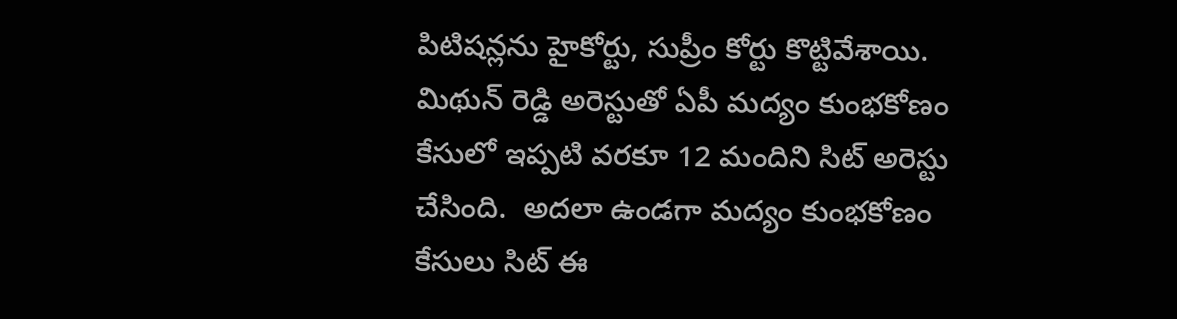పిటిషన్లను హైకోర్టు, సుప్రీం కోర్టు కొట్టివేశాయి. మిథున్ రెడ్డి అరెస్టుతో ఏపీ మద్యం కుంభకోణం కేసులో ఇప్పటి వరకూ 12 మందిని సిట్ అరెస్టు చేసింది.  అదలా ఉండగా మద్యం కుంభకోణం కేసులు సిట్ ఈ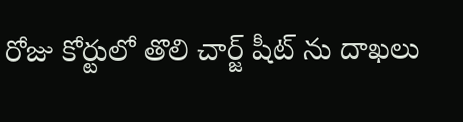రోజు కోర్టులో తొలి చార్జ్ షీట్ ను దాఖలు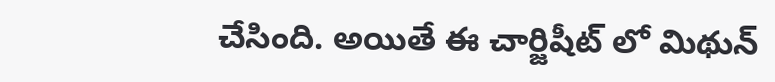చేసింది. అయితే ఈ చార్జిషీట్ లో మిథున్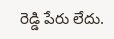రెడ్డి పేరు లేదు.